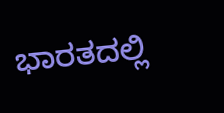ಭಾರತದಲ್ಲಿ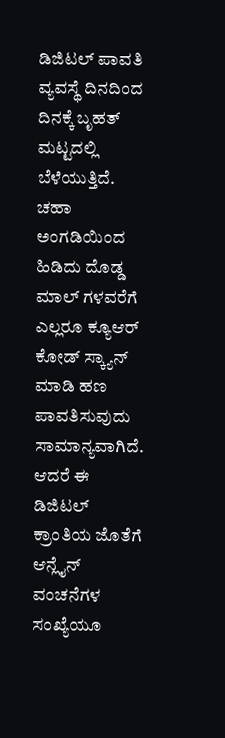ಡಿಜಿಟಲ್ ಪಾವತಿ ವ್ಯವಸ್ಥೆ ದಿನದಿಂದ ದಿನಕ್ಕೆ ಬೃಹತ್ ಮಟ್ಟದಲ್ಲಿ ಬೆಳೆಯುತ್ತಿದೆ. ಚಹಾ ಅಂಗಡಿಯಿಂದ ಹಿಡಿದು ದೊಡ್ಡ ಮಾಲ್ ಗಳವರೆಗೆ ಎಲ್ಲರೂ ಕ್ಯೂಆರ್ ಕೋಡ್ ಸ್ಕ್ಯಾನ್ ಮಾಡಿ ಹಣ ಪಾವತಿಸುವುದು ಸಾಮಾನ್ಯವಾಗಿದೆ. ಆದರೆ ಈ ಡಿಜಿಟಲ್ ಕ್ರಾಂತಿಯ ಜೊತೆಗೆ ಆನ್ಲೈನ್ ವಂಚನೆಗಳ ಸಂಖ್ಯೆಯೂ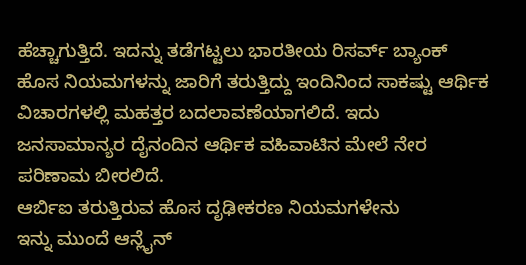ಹೆಚ್ಚಾಗುತ್ತಿದೆ. ಇದನ್ನು ತಡೆಗಟ್ಟಲು ಭಾರತೀಯ ರಿಸರ್ವ್ ಬ್ಯಾಂಕ್ ಹೊಸ ನಿಯಮಗಳನ್ನು ಜಾರಿಗೆ ತರುತ್ತಿದ್ದು ಇಂದಿನಿಂದ ಸಾಕಷ್ಟು ಆರ್ಥಿಕ ವಿಚಾರಗಳಲ್ಲಿ ಮಹತ್ತರ ಬದಲಾವಣೆಯಾಗಲಿದೆ. ಇದು ಜನಸಾಮಾನ್ಯರ ದೈನಂದಿನ ಆರ್ಥಿಕ ವಹಿವಾಟಿನ ಮೇಲೆ ನೇರ ಪರಿಣಾಮ ಬೀರಲಿದೆ.
ಆರ್ಬಿಐ ತರುತ್ತಿರುವ ಹೊಸ ದೃಢೀಕರಣ ನಿಯಮಗಳೇನು
ಇನ್ನು ಮುಂದೆ ಆನ್ಲೈನ್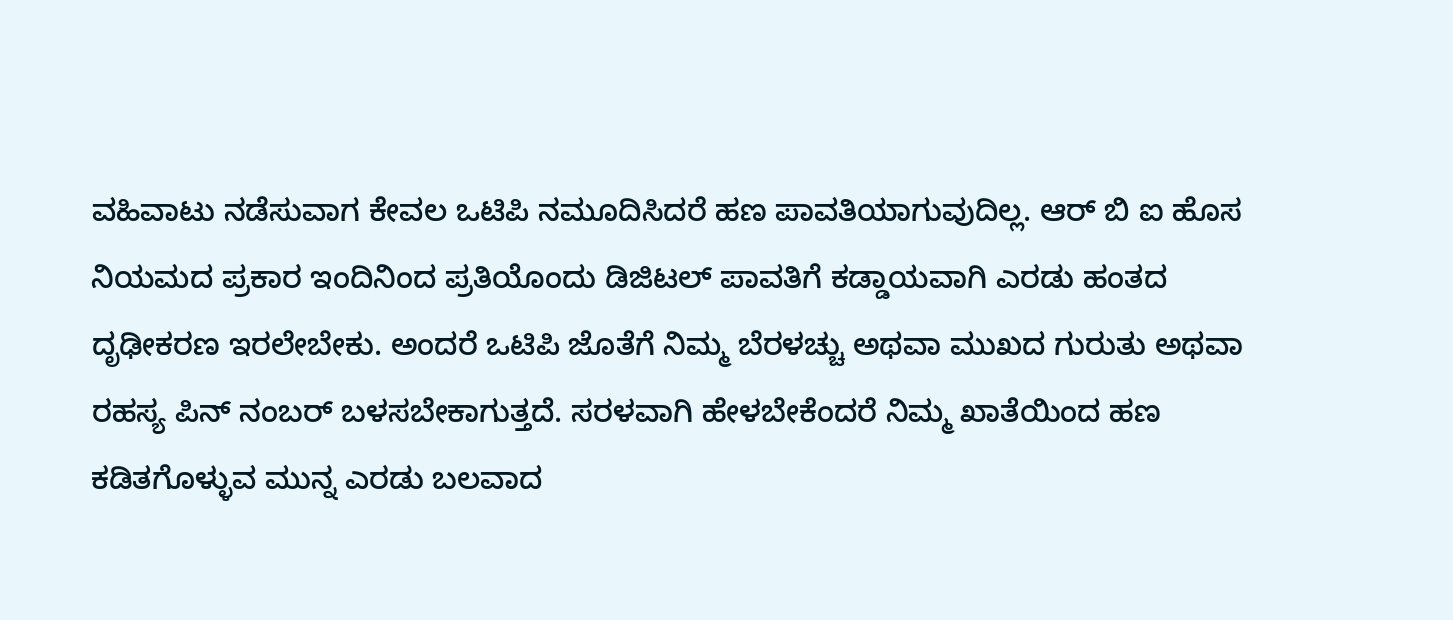ವಹಿವಾಟು ನಡೆಸುವಾಗ ಕೇವಲ ಒಟಿಪಿ ನಮೂದಿಸಿದರೆ ಹಣ ಪಾವತಿಯಾಗುವುದಿಲ್ಲ. ಆರ್ ಬಿ ಐ ಹೊಸ ನಿಯಮದ ಪ್ರಕಾರ ಇಂದಿನಿಂದ ಪ್ರತಿಯೊಂದು ಡಿಜಿಟಲ್ ಪಾವತಿಗೆ ಕಡ್ಡಾಯವಾಗಿ ಎರಡು ಹಂತದ ದೃಢೀಕರಣ ಇರಲೇಬೇಕು. ಅಂದರೆ ಒಟಿಪಿ ಜೊತೆಗೆ ನಿಮ್ಮ ಬೆರಳಚ್ಚು ಅಥವಾ ಮುಖದ ಗುರುತು ಅಥವಾ ರಹಸ್ಯ ಪಿನ್ ನಂಬರ್ ಬಳಸಬೇಕಾಗುತ್ತದೆ. ಸರಳವಾಗಿ ಹೇಳಬೇಕೆಂದರೆ ನಿಮ್ಮ ಖಾತೆಯಿಂದ ಹಣ ಕಡಿತಗೊಳ್ಳುವ ಮುನ್ನ ಎರಡು ಬಲವಾದ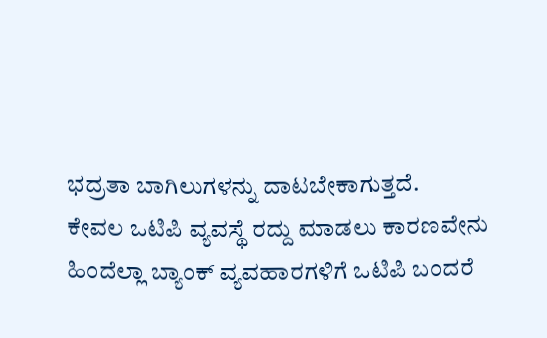ಭದ್ರತಾ ಬಾಗಿಲುಗಳನ್ನು ದಾಟಬೇಕಾಗುತ್ತದೆ.
ಕೇವಲ ಒಟಿಪಿ ವ್ಯವಸ್ಥೆ ರದ್ದು ಮಾಡಲು ಕಾರಣವೇನು
ಹಿಂದೆಲ್ಲಾ ಬ್ಯಾಂಕ್ ವ್ಯವಹಾರಗಳಿಗೆ ಒಟಿಪಿ ಬಂದರೆ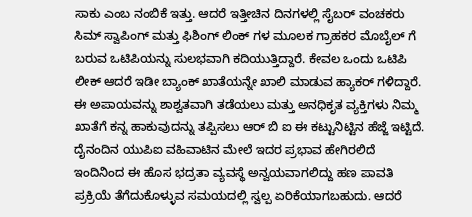ಸಾಕು ಎಂಬ ನಂಬಿಕೆ ಇತ್ತು. ಆದರೆ ಇತ್ತೀಚಿನ ದಿನಗಳಲ್ಲಿ ಸೈಬರ್ ವಂಚಕರು ಸಿಮ್ ಸ್ವಾಪಿಂಗ್ ಮತ್ತು ಫಿಶಿಂಗ್ ಲಿಂಕ್ ಗಳ ಮೂಲಕ ಗ್ರಾಹಕರ ಮೊಬೈಲ್ ಗೆ ಬರುವ ಒಟಿಪಿಯನ್ನು ಸುಲಭವಾಗಿ ಕದಿಯುತ್ತಿದ್ದಾರೆ. ಕೇವಲ ಒಂದು ಒಟಿಪಿ ಲೀಕ್ ಆದರೆ ಇಡೀ ಬ್ಯಾಂಕ್ ಖಾತೆಯನ್ನೇ ಖಾಲಿ ಮಾಡುವ ಹ್ಯಾಕರ್ ಗಳಿದ್ದಾರೆ. ಈ ಅಪಾಯವನ್ನು ಶಾಶ್ವತವಾಗಿ ತಡೆಯಲು ಮತ್ತು ಅನಧಿಕೃತ ವ್ಯಕ್ತಿಗಳು ನಿಮ್ಮ ಖಾತೆಗೆ ಕನ್ನ ಹಾಕುವುದನ್ನು ತಪ್ಪಿಸಲು ಆರ್ ಬಿ ಐ ಈ ಕಟ್ಟುನಿಟ್ಟಿನ ಹೆಜ್ಜೆ ಇಟ್ಟಿದೆ.
ದೈನಂದಿನ ಯುಪಿಐ ವಹಿವಾಟಿನ ಮೇಲೆ ಇದರ ಪ್ರಭಾವ ಹೇಗಿರಲಿದೆ
ಇಂದಿನಿಂದ ಈ ಹೊಸ ಭದ್ರತಾ ವ್ಯವಸ್ಥೆ ಅನ್ವಯವಾಗಲಿದ್ದು ಹಣ ಪಾವತಿ ಪ್ರಕ್ರಿಯೆ ತೆಗೆದುಕೊಳ್ಳುವ ಸಮಯದಲ್ಲಿ ಸ್ವಲ್ಪ ಏರಿಕೆಯಾಗಬಹುದು. ಆದರೆ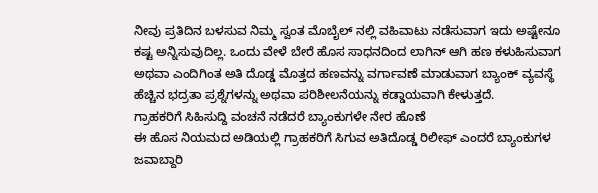ನೀವು ಪ್ರತಿದಿನ ಬಳಸುವ ನಿಮ್ಮ ಸ್ವಂತ ಮೊಬೈಲ್ ನಲ್ಲಿ ವಹಿವಾಟು ನಡೆಸುವಾಗ ಇದು ಅಷ್ಟೇನೂ ಕಷ್ಟ ಅನ್ನಿಸುವುದಿಲ್ಲ. ಒಂದು ವೇಳೆ ಬೇರೆ ಹೊಸ ಸಾಧನದಿಂದ ಲಾಗಿನ್ ಆಗಿ ಹಣ ಕಳುಹಿಸುವಾಗ ಅಥವಾ ಎಂದಿಗಿಂತ ಅತಿ ದೊಡ್ಡ ಮೊತ್ತದ ಹಣವನ್ನು ವರ್ಗಾವಣೆ ಮಾಡುವಾಗ ಬ್ಯಾಂಕ್ ವ್ಯವಸ್ಥೆ ಹೆಚ್ಚಿನ ಭದ್ರತಾ ಪ್ರಶ್ನೆಗಳನ್ನು ಅಥವಾ ಪರಿಶೀಲನೆಯನ್ನು ಕಡ್ಡಾಯವಾಗಿ ಕೇಳುತ್ತದೆ.
ಗ್ರಾಹಕರಿಗೆ ಸಿಹಿಸುದ್ದಿ ವಂಚನೆ ನಡೆದರೆ ಬ್ಯಾಂಕುಗಳೇ ನೇರ ಹೊಣೆ
ಈ ಹೊಸ ನಿಯಮದ ಅಡಿಯಲ್ಲಿ ಗ್ರಾಹಕರಿಗೆ ಸಿಗುವ ಅತಿದೊಡ್ಡ ರಿಲೀಫ್ ಎಂದರೆ ಬ್ಯಾಂಕುಗಳ ಜವಾಬ್ದಾರಿ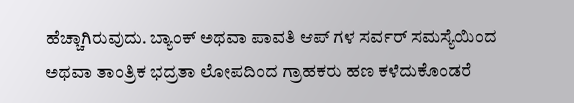ಹೆಚ್ಚಾಗಿರುವುದು. ಬ್ಯಾಂಕ್ ಅಥವಾ ಪಾವತಿ ಆಪ್ ಗಳ ಸರ್ವರ್ ಸಮಸ್ಯೆಯಿಂದ ಅಥವಾ ತಾಂತ್ರಿಕ ಭದ್ರತಾ ಲೋಪದಿಂದ ಗ್ರಾಹಕರು ಹಣ ಕಳೆದುಕೊಂಡರೆ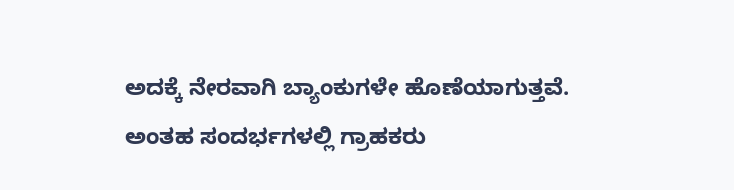ಅದಕ್ಕೆ ನೇರವಾಗಿ ಬ್ಯಾಂಕುಗಳೇ ಹೊಣೆಯಾಗುತ್ತವೆ. ಅಂತಹ ಸಂದರ್ಭಗಳಲ್ಲಿ ಗ್ರಾಹಕರು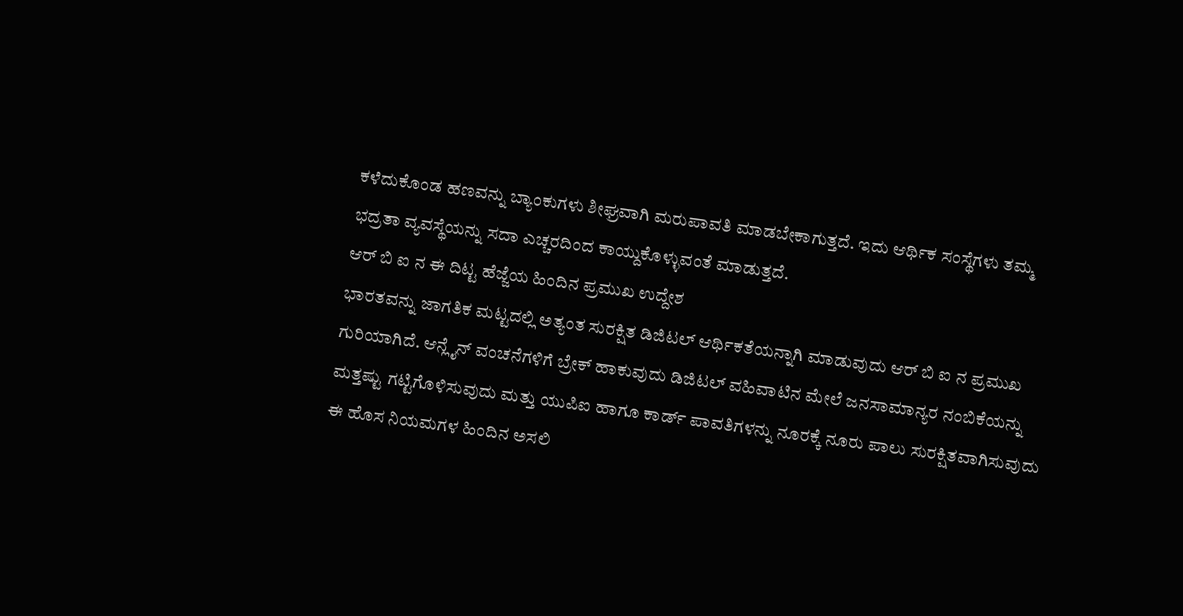ಕಳೆದುಕೊಂಡ ಹಣವನ್ನು ಬ್ಯಾಂಕುಗಳು ಶೀಘ್ರವಾಗಿ ಮರುಪಾವತಿ ಮಾಡಬೇಕಾಗುತ್ತದೆ. ಇದು ಆರ್ಥಿಕ ಸಂಸ್ಥೆಗಳು ತಮ್ಮ ಭದ್ರತಾ ವ್ಯವಸ್ಥೆಯನ್ನು ಸದಾ ಎಚ್ಚರದಿಂದ ಕಾಯ್ದುಕೊಳ್ಳುವಂತೆ ಮಾಡುತ್ತದೆ.
ಆರ್ ಬಿ ಐ ನ ಈ ದಿಟ್ಟ ಹೆಜ್ಜೆಯ ಹಿಂದಿನ ಪ್ರಮುಖ ಉದ್ದೇಶ
ಭಾರತವನ್ನು ಜಾಗತಿಕ ಮಟ್ಟದಲ್ಲಿ ಅತ್ಯಂತ ಸುರಕ್ಷಿತ ಡಿಜಿಟಲ್ ಆರ್ಥಿಕತೆಯನ್ನಾಗಿ ಮಾಡುವುದು ಆರ್ ಬಿ ಐ ನ ಪ್ರಮುಖ ಗುರಿಯಾಗಿದೆ. ಆನ್ಲೈನ್ ವಂಚನೆಗಳಿಗೆ ಬ್ರೇಕ್ ಹಾಕುವುದು ಡಿಜಿಟಲ್ ವಹಿವಾಟಿನ ಮೇಲೆ ಜನಸಾಮಾನ್ಯರ ನಂಬಿಕೆಯನ್ನು ಮತ್ತಷ್ಟು ಗಟ್ಟಿಗೊಳಿಸುವುದು ಮತ್ತು ಯುಪಿಐ ಹಾಗೂ ಕಾರ್ಡ್ ಪಾವತಿಗಳನ್ನು ನೂರಕ್ಕೆ ನೂರು ಪಾಲು ಸುರಕ್ಷಿತವಾಗಿಸುವುದು ಈ ಹೊಸ ನಿಯಮಗಳ ಹಿಂದಿನ ಅಸಲಿ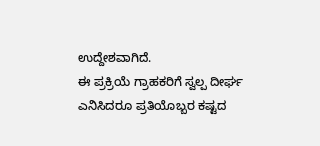ಉದ್ದೇಶವಾಗಿದೆ.
ಈ ಪ್ರಕ್ರಿಯೆ ಗ್ರಾಹಕರಿಗೆ ಸ್ವಲ್ಪ ದೀರ್ಘ ಎನಿಸಿದರೂ ಪ್ರತಿಯೊಬ್ಬರ ಕಷ್ಟದ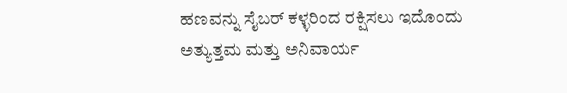ಹಣವನ್ನು ಸೈಬರ್ ಕಳ್ಳರಿಂದ ರಕ್ಷಿಸಲು ಇದೊಂದು ಅತ್ಯುತ್ತಮ ಮತ್ತು ಅನಿವಾರ್ಯ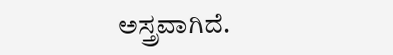ಅಸ್ತ್ರವಾಗಿದೆ.